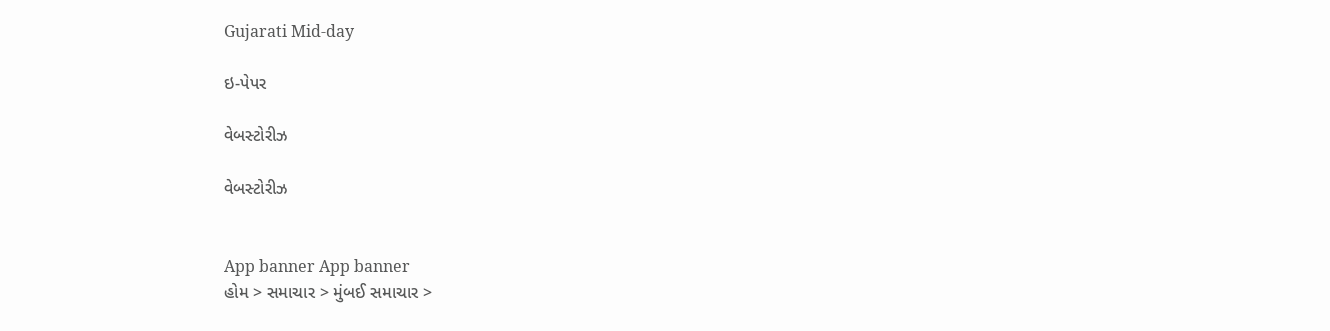Gujarati Mid-day

ઇ-પેપર

વેબસ્ટોરીઝ

વેબસ્ટોરીઝ


App banner App banner
હોમ > સમાચાર > મુંબઈ સમાચાર >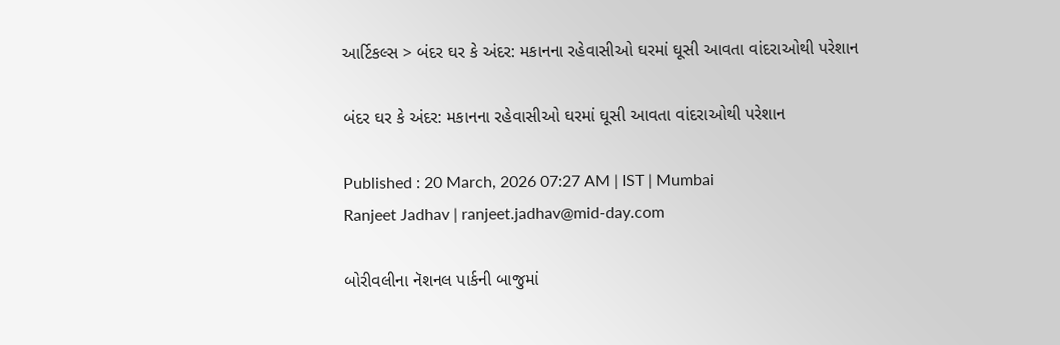આર્ટિકલ્સ > બંદર ઘર કે અંદર: મકાનના રહેવાસીઓ ઘરમાં ઘૂસી આવતા વાંદરાઓથી પરેશાન

બંદર ઘર કે અંદર: મકાનના રહેવાસીઓ ઘરમાં ઘૂસી આવતા વાંદરાઓથી પરેશાન

Published : 20 March, 2026 07:27 AM | IST | Mumbai
Ranjeet Jadhav | ranjeet.jadhav@mid-day.com

બોરીવલીના નૅશનલ પાર્કની બાજુમાં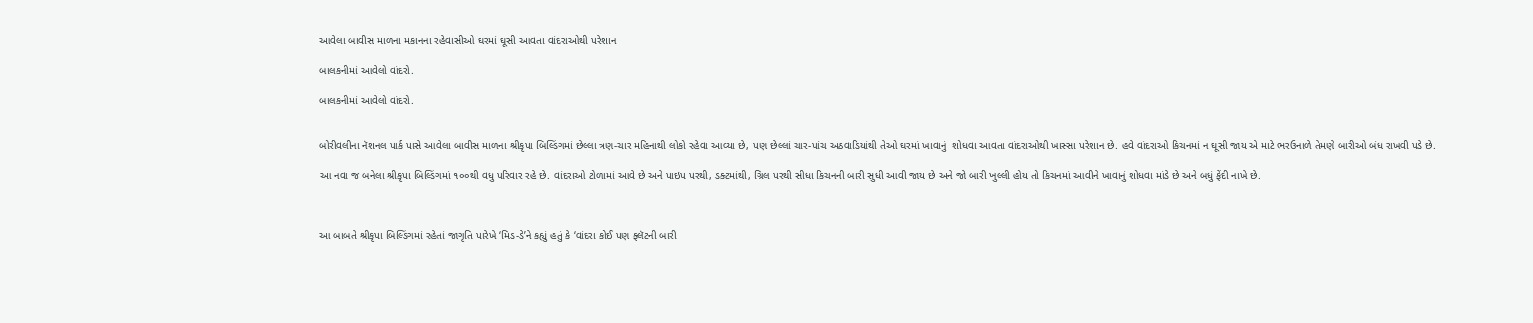આવેલા બાવીસ માળના મકાનના રહેવાસીઓ ઘરમાં ઘૂસી આવતા વાંદરાઓથી પરેશાન

બાલકનીમાં આવેલો વાંદરો.

બાલકનીમાં આવેલો વાંદરો.


બોરીવલીના નૅશનલ પાર્ક પાસે આવેલા બાવીસ માળના શ્રીકૃપા બિલ્ડિંગમાં છેલ્લા ત્રણ-ચાર મહિનાથી લોકો રહેવા આવ્યા છે, પણ છેલ્લાં ચાર-પાંચ અઠવાડિયાંથી તેઓ ઘરમાં ખાવાનું  શોધવા આવતા વાંદરાઓથી ખાસ્સા પરેશાન છે. હવે વાંદરાઓ કિચનમાં ન ઘૂસી જાય એ માટે ભરઉનાળે તેમણે બારીઓ બંધ રાખવી પડે છે.

આ નવા જ બનેલા શ્રીકૃપા બિલ્ડિંગમાં ૧૦૦થી વધુ પરિવાર રહે છે. વાંદરાઓ ટોળામાં આવે છે અને પાઇપ પરથી, ડક્ટમાંથી, ગ્રિલ પરથી સીધા કિચનની બારી સુધી આવી જાય છે અને જો બારી ખુલ્લી હોય તો કિચનમાં આવીને ખાવાનું શોધવા માંડે છે અને બધું ફેંદી નાખે છે.



આ બાબતે શ્રીકૃપા બિલ્ડિંગમાં રહેતાં જાગૃતિ પારેખે ‘મિડ-ડે’ને કહ્યું હતું કે ‘વાંદરા કોઈ પણ ફ્લૅટની બારી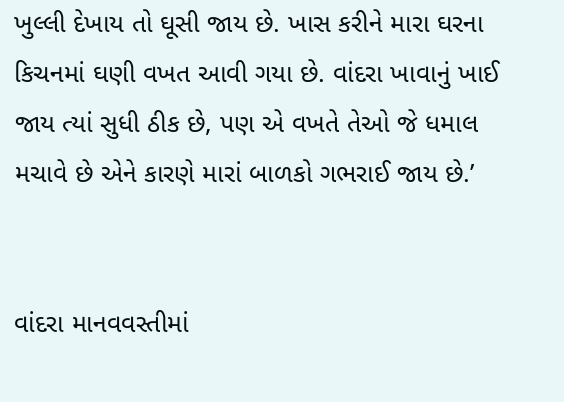ખુલ્લી દેખાય તો ઘૂસી જાય છે. ખાસ કરીને મારા ઘરના કિચનમાં ઘણી વખત આવી ગયા છે. વાંદરા ખાવાનું ખાઈ જાય ત્યાં સુધી ઠીક છે, પણ એ વખતે તેઓ જે ધમાલ મચાવે છે એને કારણે મારાં બાળકો ગભરાઈ જાય છે.’


વાંદરા માનવવસ્તીમાં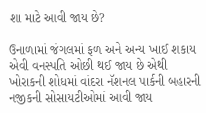શા માટે આવી જાય છે?

ઉનાળામાં જંગલમાં ફળ અને અન્ય ખાઈ શકાય એવી વનસ્પતિ ઓછી થઈ જાય છે એથી ખોરાકની શોધમાં વાંદરા નૅશનલ પાર્કની બહારની નજીકની સોસાયટીઓમાં આવી જાય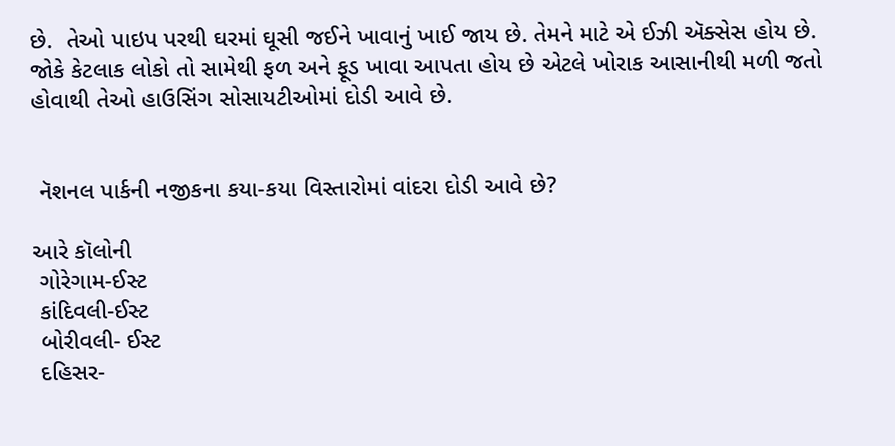છે.  તેઓ પાઇપ પરથી ઘરમાં ઘૂસી જઈને ખાવાનું ખાઈ જાય છે. તેમને માટે એ ઈઝી ઍક્સેસ હોય છે. જોકે કેટલાક લોકો તો સામેથી ફળ અને ફૂડ ખાવા આપતા હોય છે એટલે ખોરાક આસાનીથી મળી જતો હોવાથી તેઓ હાઉસિંગ સોસાયટીઓમાં દોડી આવે છે.


 નૅશનલ પાર્કની નજીકના કયા-કયા વિસ્તારોમાં વાંદરા દોડી આવે છે?

આરે કૉલોની
 ગોરેગામ-ઈસ્ટ
 કાંદિવલી-ઈસ્ટ
 બોરીવલી- ઈસ્ટ
 દહિસર-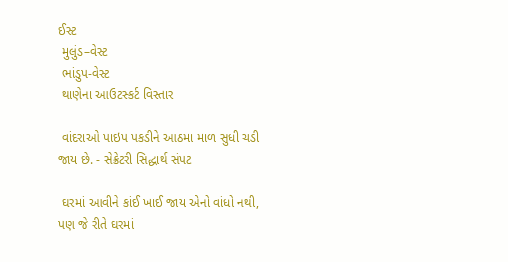ઈસ્ટ
 મુલુંડ–વેસ્ટ
 ભાંડુપ-વેસ્ટ
 થાણેના આઉટસ્કર્ટ વિસ્તાર

 વાંદરાઓ પાઇપ પકડીને આઠમા માળ સુધી ચડી જાય છે. - સેક્રેટરી સિદ્ધાર્થ સંપટ

 ઘરમાં આવીને કાંઈ ખાઈ જાય એનો વાંધો નથી, પણ જે રીતે ઘરમાં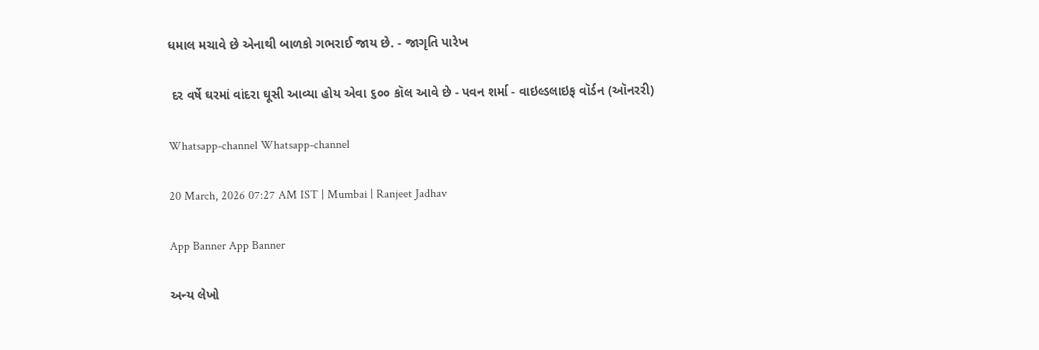ધમાલ મચાવે છે એનાથી બાળકો ગભરાઈ જાય છે. - જાગૃતિ પારેખ

 દર વર્ષે ઘરમાં વાંદરા ઘૂસી આવ્યા હોય એવા ૬૦૦ કૉલ આવે છે - પવન શર્મા - વાઇલ્ડલાઇફ વૉર્ડન (ઑનરરી)

Whatsapp-channel Whatsapp-channel

20 March, 2026 07:27 AM IST | Mumbai | Ranjeet Jadhav

App Banner App Banner

અન્ય લેખો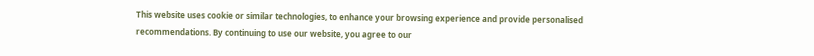This website uses cookie or similar technologies, to enhance your browsing experience and provide personalised recommendations. By continuing to use our website, you agree to our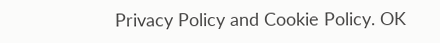Privacy Policy and Cookie Policy. OK